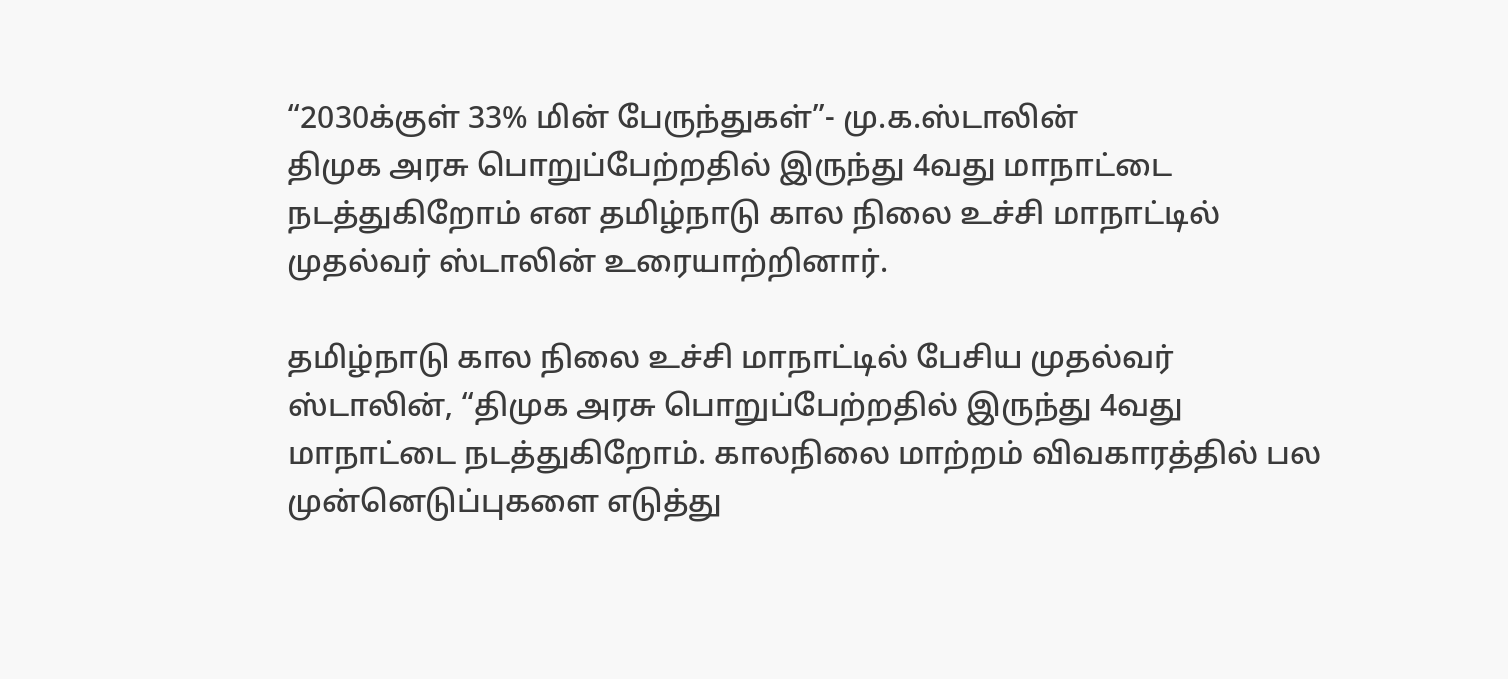“2030க்குள் 33% மின் பேருந்துகள்”- மு.க.ஸ்டாலின்
திமுக அரசு பொறுப்பேற்றதில் இருந்து 4வது மாநாட்டை நடத்துகிறோம் என தமிழ்நாடு கால நிலை உச்சி மாநாட்டில் முதல்வர் ஸ்டாலின் உரையாற்றினார்.

தமிழ்நாடு கால நிலை உச்சி மாநாட்டில் பேசிய முதல்வர் ஸ்டாலின், “திமுக அரசு பொறுப்பேற்றதில் இருந்து 4வது மாநாட்டை நடத்துகிறோம். காலநிலை மாற்றம் விவகாரத்தில் பல முன்னெடுப்புகளை எடுத்து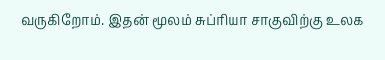வருகிறோம். இதன் மூலம் சுப்ரியா சாகுவிற்கு உலக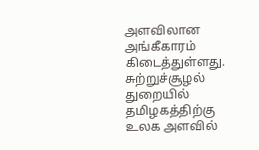அளவிலான அங்கீகாரம் கிடைத்துள்ளது. சுற்றுச்சூழல் துறையில் தமிழகத்திற்கு உலக அளவில்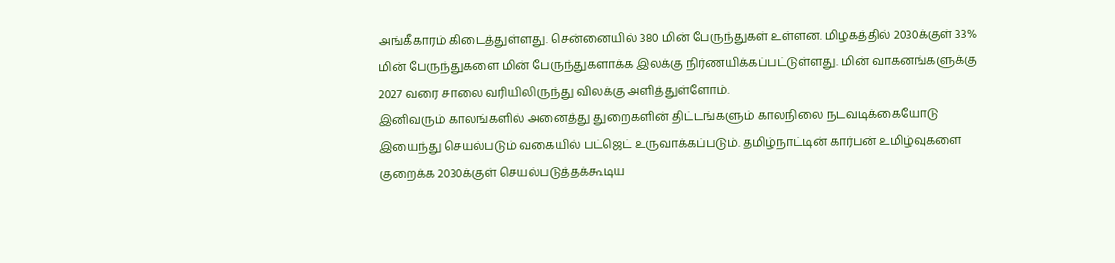அங்கீகாரம் கிடைத்துள்ளது. சென்னையில் 380 மின் பேருந்துகள் உள்ளன. மிழகத்தில் 2030க்குள் 33% மின் பேருந்துகளை மின் பேருந்துகளாக்க இலக்கு நிர்ணயிக்கப்பட்டுள்ளது. மின் வாகனங்களுக்கு 2027 வரை சாலை வரியிலிருந்து விலக்கு அளித்துள்ளோம்.
இனிவரும் காலங்களில் அனைத்து துறைகளின் திட்டங்களும் காலநிலை நடவடிக்கையோடு இயைந்து செயல்படும் வகையில் பட்ஜெட் உருவாக்கப்படும். தமிழ்நாட்டின் கார்பன் உமிழ்வுகளை குறைக்க 2030க்குள் செயல்படுத்தக்கூடிய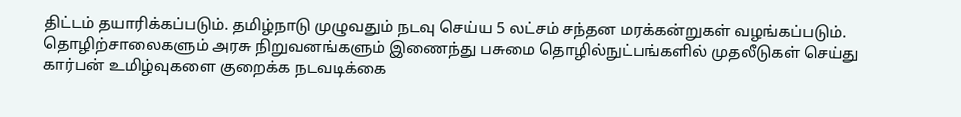திட்டம் தயாரிக்கப்படும். தமிழ்நாடு முழுவதும் நடவு செய்ய 5 லட்சம் சந்தன மரக்கன்றுகள் வழங்கப்படும். தொழிற்சாலைகளும் அரசு நிறுவனங்களும் இணைந்து பசுமை தொழில்நுட்பங்களில் முதலீடுகள் செய்து கார்பன் உமிழ்வுகளை குறைக்க நடவடிக்கை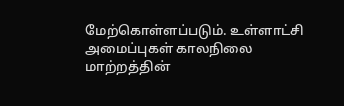மேற்கொள்ளப்படும். உள்ளாட்சி அமைப்புகள் காலநிலை மாற்றத்தின்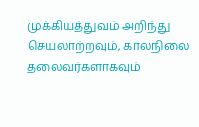முக்கியத்துவம் அறிந்து செயலாற்றவும், காலநிலை தலைவர்களாகவும்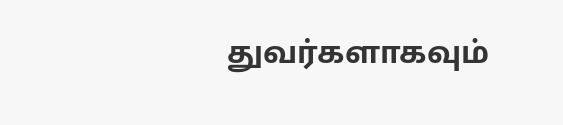துவர்களாகவும்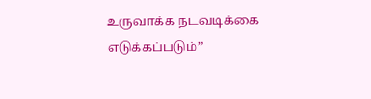உருவாக்க நடவடிக்கை எடுக்கப்படும்”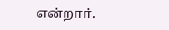என்றார்.